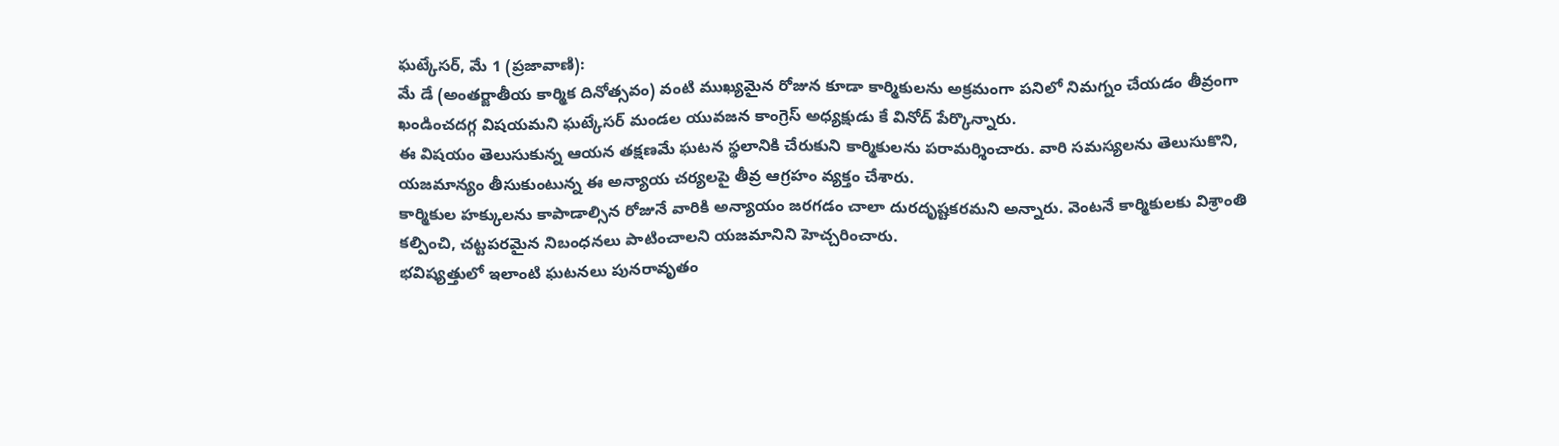ఘట్కేసర్, మే 1 (ప్రజావాణి):
మే డే (అంతర్జాతీయ కార్మిక దినోత్సవం) వంటి ముఖ్యమైన రోజున కూడా కార్మికులను అక్రమంగా పనిలో నిమగ్నం చేయడం తీవ్రంగా ఖండించదగ్గ విషయమని ఘట్కేసర్ మండల యువజన కాంగ్రెస్ అధ్యక్షుడు కే వినోద్ పేర్కొన్నారు.
ఈ విషయం తెలుసుకున్న ఆయన తక్షణమే ఘటన స్థలానికి చేరుకుని కార్మికులను పరామర్శించారు. వారి సమస్యలను తెలుసుకొని, యజమాన్యం తీసుకుంటున్న ఈ అన్యాయ చర్యలపై తీవ్ర ఆగ్రహం వ్యక్తం చేశారు.
కార్మికుల హక్కులను కాపాడాల్సిన రోజునే వారికి అన్యాయం జరగడం చాలా దురదృష్టకరమని అన్నారు. వెంటనే కార్మికులకు విశ్రాంతి కల్పించి, చట్టపరమైన నిబంధనలు పాటించాలని యజమానిని హెచ్చరించారు.
భవిష్యత్తులో ఇలాంటి ఘటనలు పునరావృతం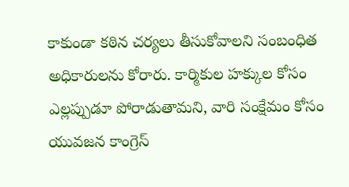కాకుండా కఠిన చర్యలు తీసుకోవాలని సంబంధిత అధికారులను కోరారు. కార్మికుల హక్కుల కోసం ఎల్లప్పుడూ పోరాడుతామని, వారి సంక్షేమం కోసం యువజన కాంగ్రెస్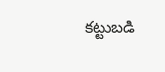కట్టుబడి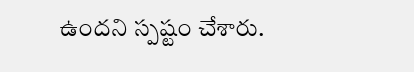ఉందని స్పష్టం చేశారు.